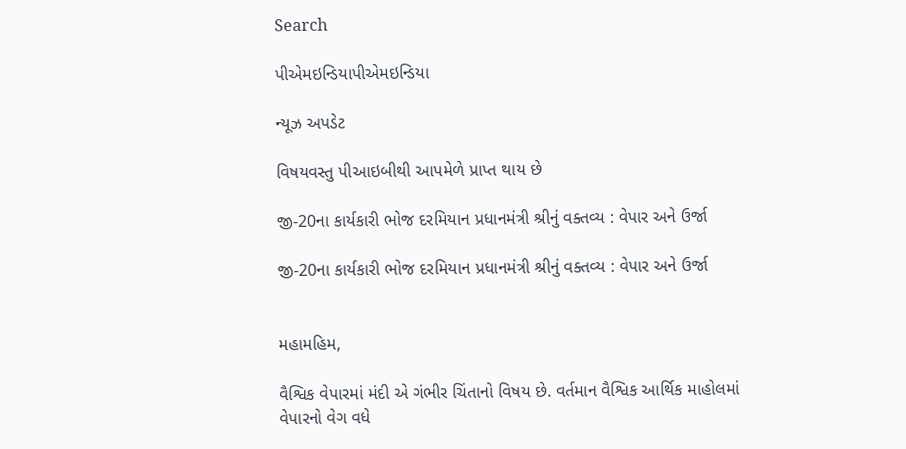Search

પીએમઇન્ડિયાપીએમઇન્ડિયા

ન્યૂઝ અપડેટ

વિષયવસ્તુ પીઆઇબીથી આપમેળે પ્રાપ્ત થાય છે

જી-20ના કાર્યકારી ભોજ દરમિયાન પ્રધાનમંત્રી શ્રીનું વક્તવ્ય : વેપાર અને ઉર્જા

જી-20ના કાર્યકારી ભોજ દરમિયાન પ્રધાનમંત્રી શ્રીનું વક્તવ્ય : વેપાર અને ઉર્જા


મહામહિમ,

વૈશ્વિક વેપારમાં મંદી એ ગંભીર ચિંતાનો વિષય છે. વર્તમાન વૈશ્વિક આર્થિક માહોલમાં વેપારનો વેગ વધે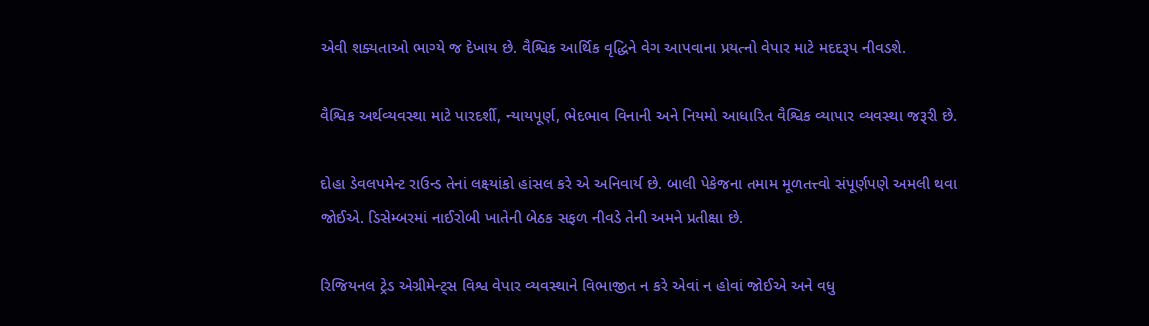એવી શક્યતાઓ ભાગ્યે જ દેખાય છે. વૈશ્વિક આર્થિક વૃદ્ધિને વેગ આપવાના પ્રયત્નો વેપાર માટે મદદરૂપ નીવડશે.

વૈશ્વિક અર્થવ્યવસ્થા માટે પારદર્શી, ન્યાયપૂર્ણ, ભેદભાવ વિનાની અને નિયમો આધારિત વૈશ્વિક વ્યાપાર વ્યવસ્થા જરૂરી છે.

દોહા ડેવલપમેન્ટ રાઉન્ડ તેનાં લક્ષ્યાંકો હાંસલ કરે એ અનિવાર્ય છે. બાલી પેકેજના તમામ મૂળતત્ત્વો સંપૂર્ણપણે અમલી થવા જોઈએ. ડિસેમ્બરમાં નાઈરોબી ખાતેની બેઠક સફળ નીવડે તેની અમને પ્રતીક્ષા છે.

રિજિયનલ ટ્રેડ એગ્રીમેન્ટ્સ વિશ્વ વેપાર વ્યવસ્થાને વિભાજીત ન કરે એવાં ન હોવાં જોઈએ અને વધુ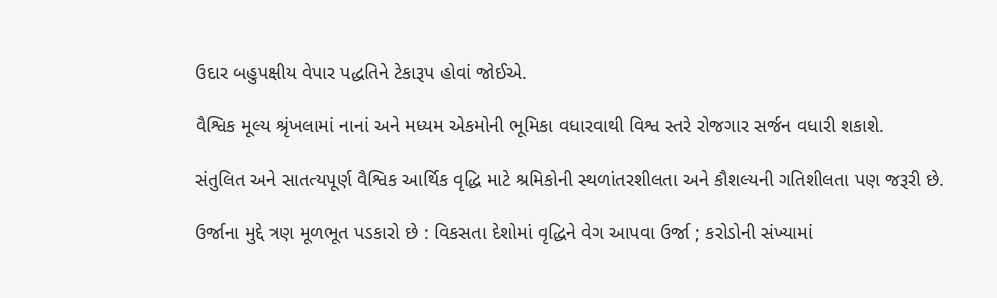ઉદાર બહુપક્ષીય વેપાર પદ્ધતિને ટેકારૂપ હોવાં જોઈએ.

વૈશ્વિક મૂલ્ય શ્રૃંખલામાં નાનાં અને મધ્યમ એકમોની ભૂમિકા વધારવાથી વિશ્વ સ્તરે રોજગાર સર્જન વધારી શકાશે.

સંતુલિત અને સાતત્યપૂર્ણ વૈશ્વિક આર્થિક વૃદ્ધિ માટે શ્રમિકોની સ્થળાંતરશીલતા અને કૌશલ્યની ગતિશીલતા પણ જરૂરી છે.

ઉર્જાના મુદ્દે ત્રણ મૂળભૂત પડકારો છે : વિકસતા દેશોમાં વૃદ્ધિને વેગ આપવા ઉર્જા ; કરોડોની સંખ્યામાં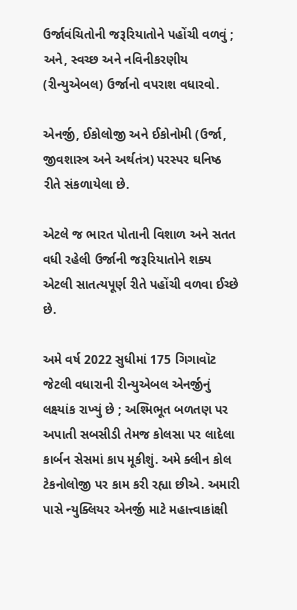ઉર્જાવંચિતોની જરૂરિયાતોને પહોંચી વળવું ; અને, સ્વચ્છ અને નવિનીકરણીય (રીન્યુએબલ) ઉર્જાનો વપરાશ વધારવો.

એનર્જી, ઈકોલોજી અને ઈકોનોમી (ઉર્જા, જીવશાસ્ત્ર અને અર્થતંત્ર) પરસ્પર ઘનિષ્ઠ રીતે સંકળાયેલા છે.

એટલે જ ભારત પોતાની વિશાળ અને સતત વધી રહેલી ઉર્જાની જરૂરિયાતોને શક્ય એટલી સાતત્યપૂર્ણ રીતે પહોંચી વળવા ઈચ્છે છે.

અમે વર્ષ 2022 સુધીમાં 175 ગિગાવૉટ જેટલી વધારાની રીન્યુએબલ એનર્જીનું લક્ષ્યાંક રાખ્યું છે ; અશ્મિભૂત બળતણ પર અપાતી સબસીડી તેમજ કોલસા પર લાદેલા કાર્બન સેસમાં કાપ મૂકીશું. અમે ક્લીન કોલ ટેકનોલોજી પર કામ કરી રહ્યા છીએ. અમારી પાસે ન્યુક્લિયર એનર્જી માટે મહાત્ત્વાકાંક્ષી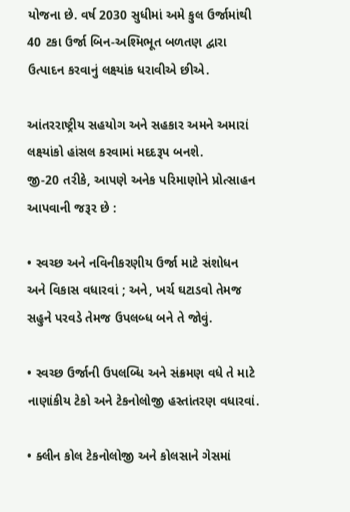યોજના છે. વર્ષ 2030 સુધીમાં અમે કુલ ઉર્જામાંથી 40 ટકા ઉર્જા બિન-અશ્મિભૂત બળતણ દ્વારા ઉત્પાદન કરવાનું લક્ષ્યાંક ધરાવીએ છીએ.

આંતરરાષ્ટ્રીય સહયોગ અને સહકાર અમને અમારાં લક્ષ્યાંકો હાંસલ કરવામાં મદદરૂપ બનશે.
જી-20 તરીકે, આપણે અનેક પરિમાણોને પ્રોત્સાહન આપવાની જરૂર છે :

• સ્વચ્છ અને નવિનીકરણીય ઉર્જા માટે સંશોધન અને વિકાસ વધારવાં ; અને, ખર્ચ ઘટાડવો તેમજ સહુને પરવડે તેમજ ઉપલબ્ધ બને તે જોવું.

• સ્વચ્છ ઉર્જાની ઉપલબ્ધિ અને સંક્રમણ વધે તે માટે નાણાંકીય ટેકો અને ટેકનોલોજી હસ્તાંતરણ વધારવાં.

• ક્લીન કોલ ટેકનોલોજી અને કોલસાને ગેસમાં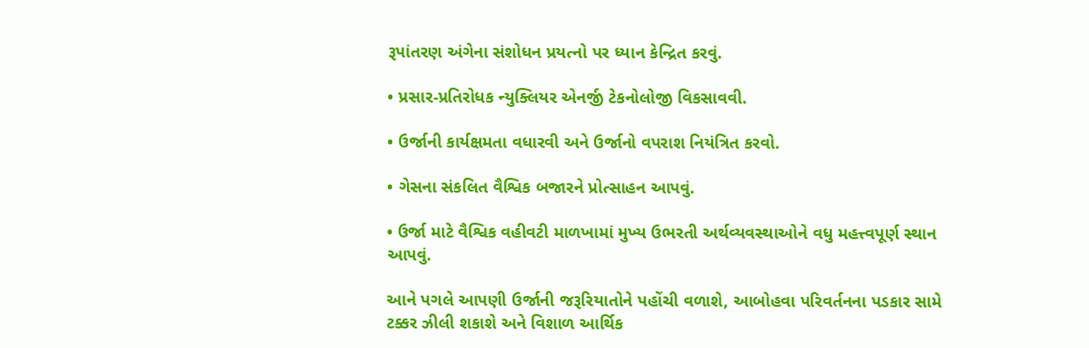રૂપાંતરણ અંગેના સંશોધન પ્રયત્નો પર ધ્યાન કેન્દ્રિત કરવું.

• પ્રસાર-પ્રતિરોધક ન્યુક્લિયર એનર્જી ટેકનોલોજી વિકસાવવી.

• ઉર્જાની કાર્યક્ષમતા વધારવી અને ઉર્જાનો વપરાશ નિયંત્રિત કરવો.

• ગેસના સંકલિત વૈશ્વિક બજારને પ્રોત્સાહન આપવું.

• ઉર્જા માટે વૈશ્વિક વહીવટી માળખામાં મુખ્ય ઉભરતી અર્થવ્યવસ્થાઓને વધુ મહત્ત્વપૂર્ણ સ્થાન આપવું.

આને પગલે આપણી ઉર્જાની જરૂરિયાતોને પહોંચી વળાશે, આબોહવા પરિવર્તનના પડકાર સામે ટક્કર ઝીલી શકાશે અને વિશાળ આર્થિક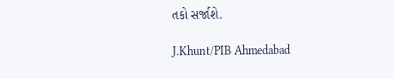તકો સર્જાશે.

J.Khunt/PIB Ahmedabad